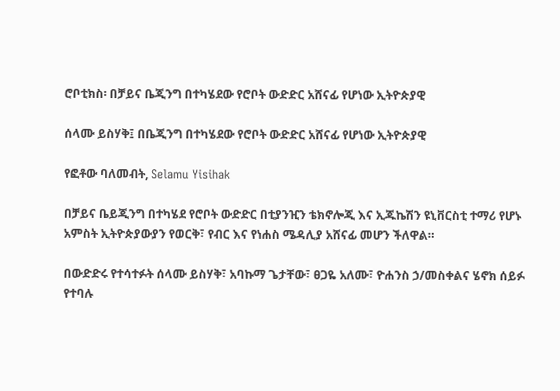ሮቦቲክስ፡ በቻይና ቤጂንግ በተካሄደው የሮቦት ውድድር አሸናፊ የሆነው ኢትዮጵያዊ

ሰላሙ ይስሃቅ፤ በቤጂንግ በተካሄደው የሮቦት ውድድር አሸናፊ የሆነው ኢትዮጵያዊ

የፎቶው ባለመብት, Selamu Yisihak

በቻይና ቤይጂንግ በተካሄደ የሮቦት ውድድር በቲያንዢን ቴክኖሎጂ እና ኢጁኬሽን ዩኒቨርስቲ ተማሪ የሆኑ አምስት ኢትዮጵያውያን የወርቅ፣ የብር እና የነሐስ ሜዳሊያ አሸናፊ መሆን ችለዋል።

በውድድሩ የተሳተፉት ሰላሙ ይስሃቅ፣ አባኩማ ጌታቸው፣ ፀጋዬ አለሙ፣ ዮሐንስ ኃ/መስቀልና ሄኖክ ሰይፉ የተባሉ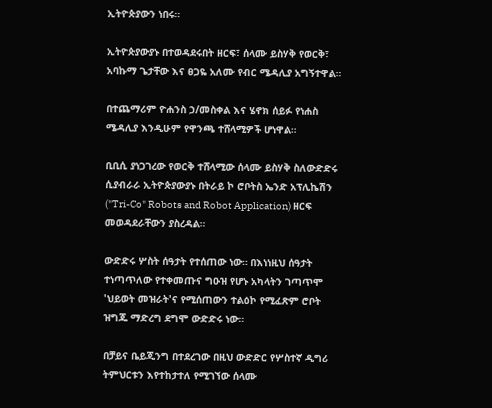ኢትዮጵያውን ነበሩ።

ኢትዮጵያውያኑ በተወዳደሩበት ዘርፍ፣ ሰላሙ ይስሃቅ የወርቅ፣ አባኩማ ጌታቸው እና ፀጋዬ አለሙ የብር ሜዳሊያ አግኝተዋል።

በተጨማሪም ዮሐንስ ኃ/መስቀል እና ሄኖክ ሰይፉ የነሐስ ሜዳሊያ እንዲሁም የዋንጫ ተሸላሚዎች ሆነዋል።

ቢቢሲ ያነጋገረው የወርቅ ተሸላሚው ሰላሙ ይስሃቅ ስለውድድሩ ሲያብራራ ኢትዮጵያውያኑ በትራይ ኮ ሮቦትስ ኤንድ አፕሊኬሽን ("Tri-Co" Robots and Robot Application) ዘርፍ መወዳደራቸውን ያስረዳል።

ውድድሩ ሦስት ሰዓታት የተሰጠው ነው። በእነነዚህ ሰዓታት ተነጣጥለው የተቀመጡና ግዑዝ የሆኑ አካላትን ገጣጥሞ 'ህይወት መዝራት'ና የሚሰጠውን ተልዕኮ የሚፈጽም ሮቦት ዝግጁ ማድረግ ደግሞ ውድድሩ ነው።

በቻይና ቤይጂንግ በተደረገው በዚህ ውድድር የሦስተኛ ዲግሪ ትምህርቱን እየተከታተለ የሚገኘው ሰላሙ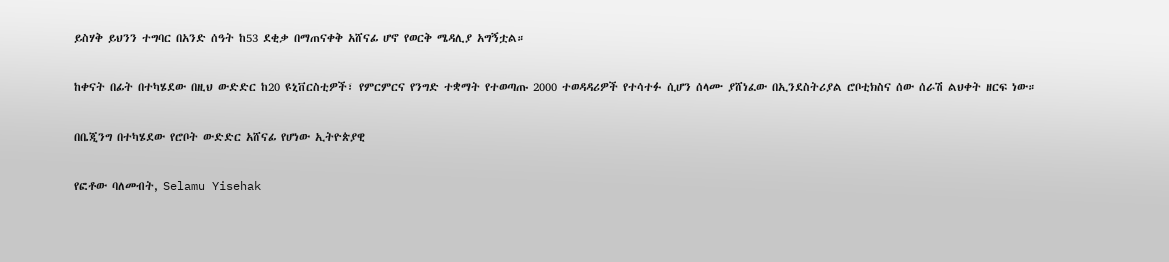ይስሃቅ ይህንን ተግባር በአንድ ሰዓት ከ53 ደቂቃ በማጠናቀቅ አሸናፊ ሆኖ የወርቅ ሜዳሊያ አግኝቷል።

ከቀናት በፊት በተካሄደው በዚህ ውድድር ከ20 ዩኒቨርስቲዎች፣ የምርምርና የንግድ ተቋማት የተወጣጡ 2000 ተወዳዳሪዎች የተሳተፉ ሲሆን ሰላሙ ያሸነፈው በኢንደስትሪያል ሮቦቲክስና ሰው ሰራሽ ልህቀት ዘርፍ ነው።

በቤጂንግ በተካሄደው የሮቦት ውድድር አሸናፊ የሆነው ኢትዮጵያዊ

የፎቶው ባለመብት, Selamu Yisehak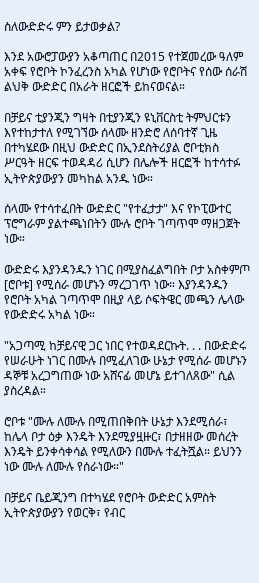ስለውድድሩ ምን ይታወቃል?

እንደ አውሮፓውያን አቆጣጠር በ2015 የተጀመረው ዓለም አቀፍ የሮቦት ኮንፈረንስ አካል የሆነው የሮቦትና የሰው ሰራሽ ልህቅ ውድድር በአራት ዘርፎች ይከናወናል።

በቻይና ቲያንጂን ግዛት በቲያንጂን ዩኒቨርስቲ ትምህርቱን እየተከታተለ የሚገኘው ሰላሙ ዘንድሮ ለሰባተኛ ጊዜ በተካሄደው በዚህ ውድድር በኢንደስትሪያል ሮቦቲክስ ሥርዓት ዘርፍ ተወዳዳሪ ሲሆን በሌሎች ዘርፎች ከተሳተፉ ኢትዮጵያውያን መካከል አንዱ ነው።

ሰላሙ የተሳተፈበት ውድድር "የተፈታታ" እና የኮፒውተር ፕሮግራም ያልተጫነበትን ሙሉ ሮቦት ገጣጥሞ ማዘጋጀት ነው።

ውድድሩ እያንዳንዱን ነገር በሚያስፈልግበት ቦታ አስቀምጦ [ሮቦቱ] የሚሰራ መሆኑን ማረጋገጥ ነው። እያንዳንዱን የሮቦት አካል ገጣጥሞ በዚያ ላይ ሶፍትዌር መጫን ሌላው የውድድሩ አካል ነው።

"አጋጣሚ ከቻይናዊ ጋር ነበር የተወዳደርኩት. . . በውድድሩ የሠራሁት ነገር በሙሉ በሚፈለገው ሁኔታ የሚሰራ መሆኑን ዳኞቹ አረጋግጠው ነው አሸናፊ መሆኔ ይተገለጸው" ሲል ያስረዳል።

ሮቦቱ "ሙሉ ለሙሉ በሚጠበቅበት ሁኔታ እንደሚሰራ፣ ከሌላ ቦታ ዕቃ እንዴት እንደሚያዟዙር፣ በታዘዘው መሰረት እንዴት ይንቀሳቀሳል የሚለውን በሙሉ ተፈትሿል። ይህንን ነው ሙሉ ለሙሉ የሰራነው።"

በቻይና ቤይጂንግ በተካሄደ የሮቦት ውድድር አምስት ኢትዮጵያውያን የወርቅ፣ የብር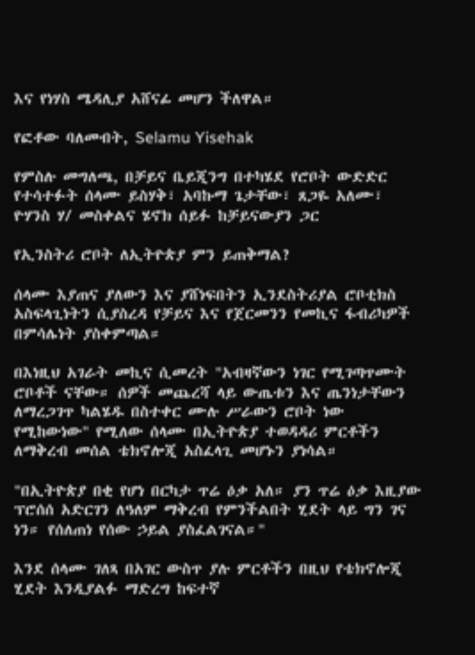እና የነሃስ ሜዳሊያ አሸናፊ መሆን ችለዋል።

የፎቶው ባለመብት, Selamu Yisehak

የምስሉ መግለጫ, በቻይና ቤይጂንግ በተካሄደ የሮቦት ውድድር የተሳተፉት ሰላሙ ይስሃቅ፣ አባኩማ ጌታቸው፣ ጸጋዬ አለሙ፣ ዮሃንስ ሃ/ መስቀልና ሄኖክ ሰይፉ ከቻይናውያን ጋር

የኢንስትሪ ሮቦት ለኢትዮጵያ ምን ይጠቅማል?

ሰላሙ እያጠና ያለውን እና ያሸነፍበትን ኢንደስትሪያል ሮቦቲክስ አስፍላጊነትን ሲያስረዳ የቻይና እና የጀርመንን የመኪና ፋብሪካዎች በምሳሌነት ያስቀምጣል።

በእነዚህ አገራት መኪና ሲመረት "አብዛኛውን ነገር የሚገጣጥሙት ሮቦቶች ናቸው። ሰዎች መጨረሻ ላይ ውጤቱን እና ጤንነታቸውን ለማረጋገጥ ካልሄዱ በስተቀር ሙሉ ሥራውን ሮቦት ነው የሚከውነው" የሚለው ሰላሙ በኢትዮጵያ ተወዳዳሪ ምርቶችን ለማቅረብ መሰል ቴክኖሎጂ አስፈላጊ መሆኑን ያነሳል።

"በኢትዮጵያ በቂ የሆነ በርካታ ጥሬ ዕቃ አለ። ያን ጥሬ ዕቃ እዚያው ፕሮሰሰ አድርገን ለዓለም ማቅረብ የምንችልበት ሂደት ላይ ግን ገና ነን። የሰለጠነ የሰው ኃይል ያስፈልገናል።"

እንደ ሰላሙ ገለጻ በአገር ውስጥ ያሉ ምርቶችን በዚህ የቴክኖሎጂ ሂደት እንዲያልፉ ማድረግ ከፍተኛ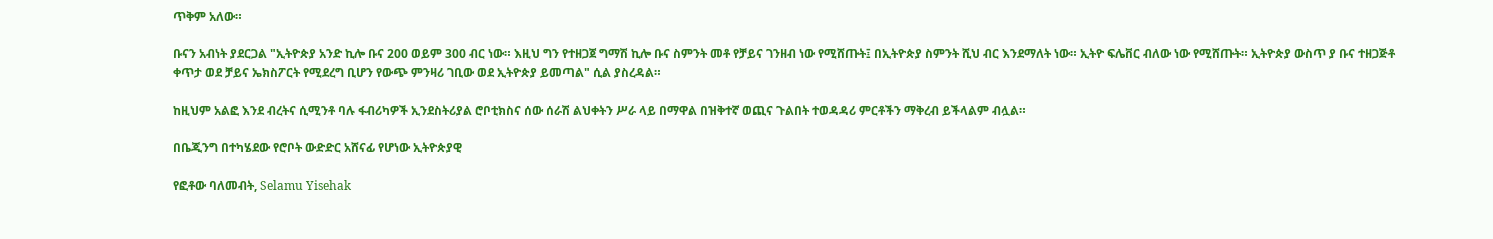ጥቅም አለው።

ቡናን አብነት ያደርጋል "ኢትዮጵያ አንድ ኪሎ ቡና 200 ወይም 300 ብር ነው። እዚህ ግን የተዘጋጀ ግማሽ ኪሎ ቡና ስምንት መቶ የቻይና ገንዘብ ነው የሚሸጡት፤ በኢትዮጵያ ስምንት ሺህ ብር እንደማለት ነው። ኢትዮ ፍሌቨር ብለው ነው የሚሸጡት። ኢትዮጵያ ውስጥ ያ ቡና ተዘጋጅቶ ቀጥታ ወደ ቻይና ኤክስፖርት የሚደረግ ቢሆን የውጭ ምንዛሪ ገቢው ወደ ኢትዮጵያ ይመጣል" ሲል ያስረዳል።

ከዚህም አልፎ እንደ ብረትና ሲሚንቶ ባሉ ፋብሪካዎች ኢንደስትሪያል ሮቦቲክስና ሰው ሰራሽ ልህቀትን ሥራ ላይ በማዋል በዝቅተኛ ወጪና ጉልበት ተወዳዳሪ ምርቶችን ማቅረብ ይችላልም ብሏል።

በቤጂንግ በተካሄደው የሮቦት ውድድር አሸናፊ የሆነው ኢትዮጵያዊ

የፎቶው ባለመብት, Selamu Yisehak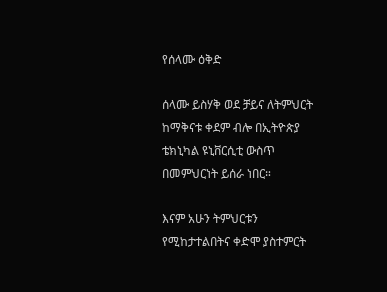የሰላሙ ዕቅድ

ሰላሙ ይስሃቅ ወደ ቻይና ለትምህርት ከማቅናቱ ቀደም ብሎ በኢትዮጵያ ቴክኒካል ዩኒቨርሲቲ ውስጥ በመምህርነት ይሰራ ነበር።

እናም አሁን ትምህርቱን የሚከታተልበትና ቀድሞ ያስተምርት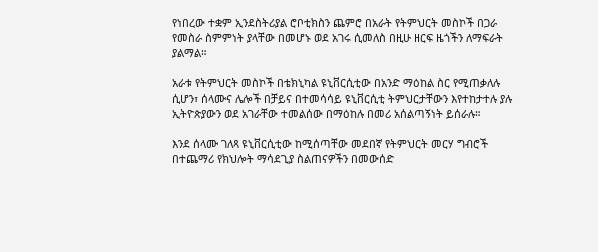የነበረው ተቋም ኢንደስትሪያል ሮቦቲክስን ጨምሮ በአራት የትምህርት መስኮች በጋራ የመስራ ስምምነት ያላቸው በመሆኑ ወደ አገሩ ሲመለስ በዚሁ ዘርፍ ዜጎችን ለማፍራት ያልማል።

አራቱ የትምህርት መስኮች በቴክኒካል ዩኒቨርሲቲው በአንድ ማዕከል ስር የሚጠቃለሉ ሲሆን፣ ሰላሙና ሌሎች በቻይና በተመሳሳይ ዩኒቨርሲቲ ትምህርታቸውን እየተከታተሉ ያሉ ኢትዮጵያውን ወደ አገራቸው ተመልሰው በማዕከሉ በመሪ አሰልጣኝነት ይሰራሉ።

እንደ ሰላሙ ገለጻ ዩኒቨርሲቲው ከሚሰጣቸው መደበኛ የትምህርት መርሃ ግብሮች በተጨማሪ የክህሎት ማሳደጊያ ስልጠናዎችን በመውሰድ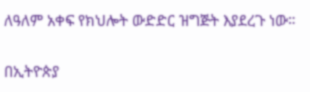ለዓለም አቀፍ የክህሎት ውድድር ዝግጅት እያደረጉ ነው።

በኢትዮጵያ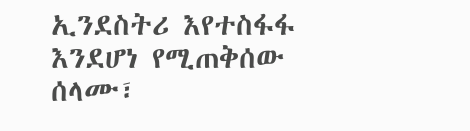ኢንደስትሪ እየተስፋፋ እንደሆነ የሚጠቅሰው ሰላሙ፣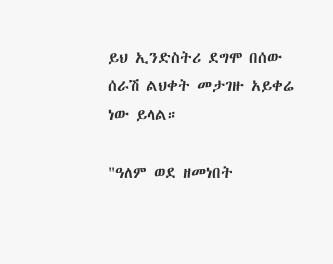ይህ ኢንድስትሪ ደግሞ በሰው ሰራሽ ልህቀት መታገዙ አይቀሬ ነው ይላል።

"ዓለም ወደ ዘመነበት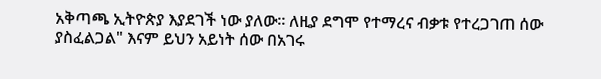አቅጣጫ ኢትዮጵያ እያደገች ነው ያለው። ለዚያ ደግሞ የተማረና ብቃቱ የተረጋገጠ ሰው ያስፈልጋል" እናም ይህን አይነት ሰው በአገሩ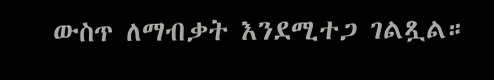ውስጥ ለማብቃት እንደሚተጋ ገልጿል።